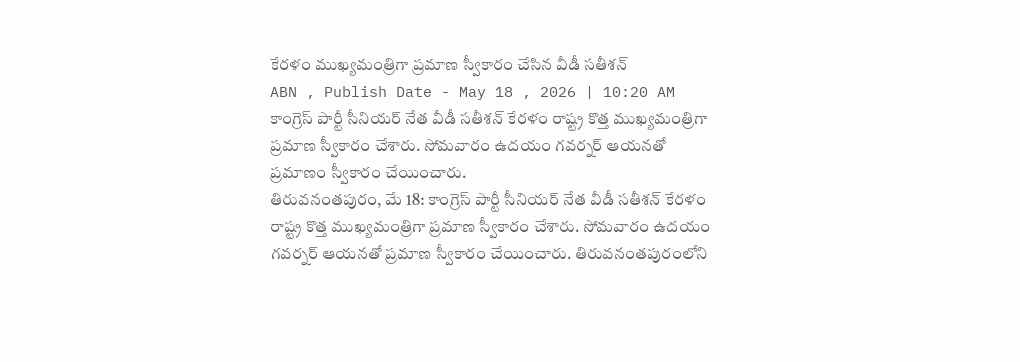కేరళం ముఖ్యమంత్రిగా ప్రమాణ స్వీకారం చేసిన వీడీ సతీశన్
ABN , Publish Date - May 18 , 2026 | 10:20 AM
కాంగ్రెస్ పార్టీ సీనియర్ నేత వీడీ సతీశన్ కేరళం రాష్ట్ర కొత్త ముఖ్యమంత్రిగా ప్రమాణ స్వీకారం చేశారు. సోమవారం ఉదయం గవర్నర్ ఆయనతో ప్రమాణం స్వీకారం చేయించారు.
తిరువనంతపురం, మే 18: కాంగ్రెస్ పార్టీ సీనియర్ నేత వీడీ సతీశన్ కేరళం రాష్ట్ర కొత్త ముఖ్యమంత్రిగా ప్రమాణ స్వీకారం చేశారు. సోమవారం ఉదయం గవర్నర్ ఆయనతో ప్రమాణ స్వీకారం చేయించారు. తిరువనంతపురంలోని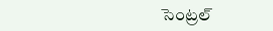సెంట్రల్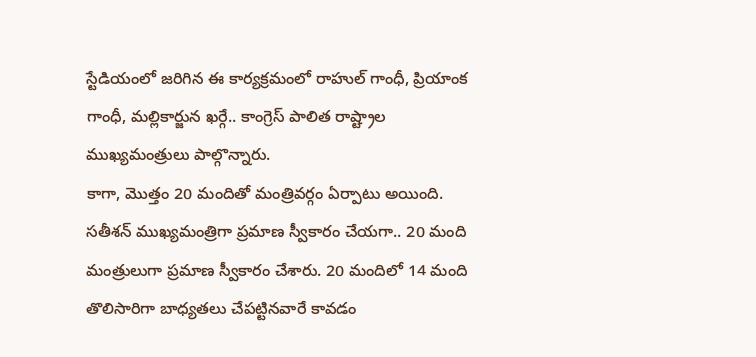స్టేడియంలో జరిగిన ఈ కార్యక్రమంలో రాహుల్ గాంధీ, ప్రియాంక గాంధీ, మల్లికార్జున ఖర్గే.. కాంగ్రెస్ పాలిత రాష్ట్రాల ముఖ్యమంత్రులు పాల్గొన్నారు.
కాగా, మొత్తం 20 మందితో మంత్రివర్గం ఏర్పాటు అయింది. సతీశన్ ముఖ్యమంత్రిగా ప్రమాణ స్వీకారం చేయగా.. 20 మంది మంత్రులుగా ప్రమాణ స్వీకారం చేశారు. 20 మందిలో 14 మంది తొలిసారిగా బాధ్యతలు చేపట్టినవారే కావడం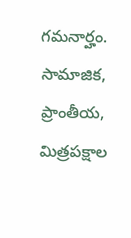గమనార్హం. సామాజిక, ప్రాంతీయ, మిత్రపక్షాల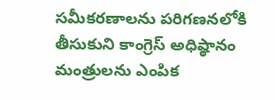సమీకరణాలను పరిగణనలోకి తీసుకుని కాంగ్రెస్ అధిష్ఠానం మంత్రులను ఎంపిక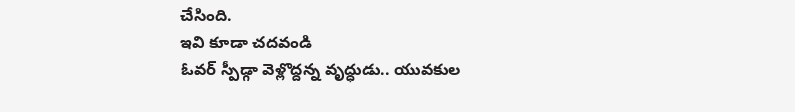చేసింది.
ఇవి కూడా చదవండి
ఓవర్ స్పీడ్గా వెళ్లొద్దన్న వృద్ధుడు.. యువకుల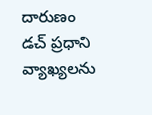దారుణం
డచ్ ప్రధాని వ్యాఖ్యలను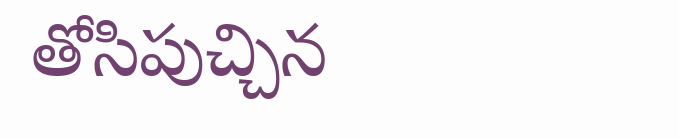తోసిపుచ్చిన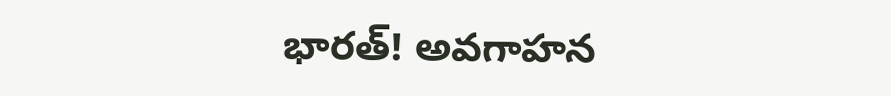భారత్! అవగాహన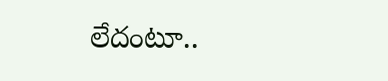లేదంటూ..